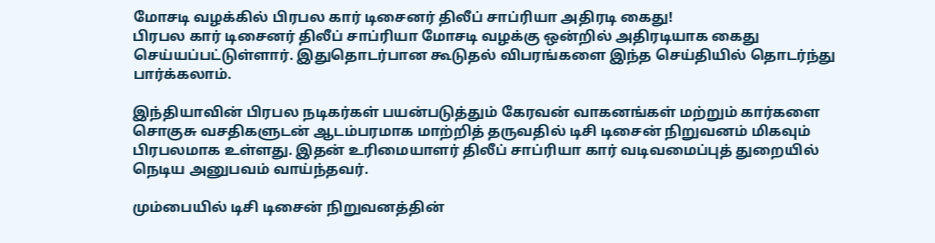மோசடி வழக்கில் பிரபல கார் டிசைனர் திலீப் சாப்ரியா அதிரடி கைது!
பிரபல கார் டிசைனர் திலீப் சாப்ரியா மோசடி வழக்கு ஒன்றில் அதிரடியாக கைது செய்யப்பட்டுள்ளார். இதுதொடர்பான கூடுதல் விபரங்களை இந்த செய்தியில் தொடர்ந்து பார்க்கலாம்.

இந்தியாவின் பிரபல நடிகர்கள் பயன்படுத்தும் கேரவன் வாகனங்கள் மற்றும் கார்களை சொகுசு வசதிகளுடன் ஆடம்பரமாக மாற்றித் தருவதில் டிசி டிசைன் நிறுவனம் மிகவும் பிரபலமாக உள்ளது. இதன் உரிமையாளர் திலீப் சாப்ரியா கார் வடிவமைப்புத் துறையில் நெடிய அனுபவம் வாய்ந்தவர்.

மும்பையில் டிசி டிசைன் நிறுவனத்தின்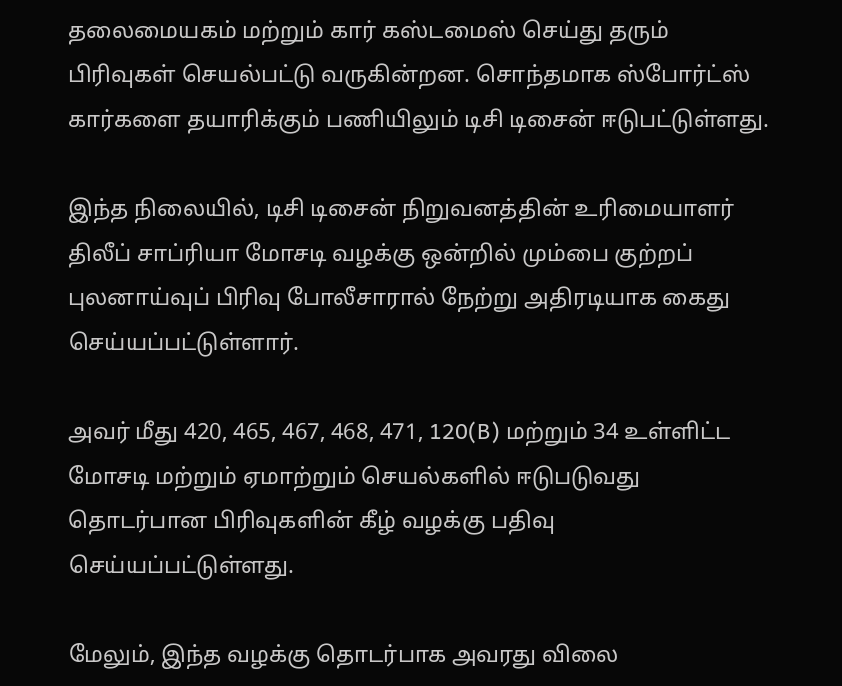தலைமையகம் மற்றும் கார் கஸ்டமைஸ் செய்து தரும் பிரிவுகள் செயல்பட்டு வருகின்றன. சொந்தமாக ஸ்போர்ட்ஸ் கார்களை தயாரிக்கும் பணியிலும் டிசி டிசைன் ஈடுபட்டுள்ளது.

இந்த நிலையில், டிசி டிசைன் நிறுவனத்தின் உரிமையாளர் திலீப் சாப்ரியா மோசடி வழக்கு ஒன்றில் மும்பை குற்றப் புலனாய்வுப் பிரிவு போலீசாரால் நேற்று அதிரடியாக கைது செய்யப்பட்டுள்ளார்.

அவர் மீது 420, 465, 467, 468, 471, 120(B) மற்றும் 34 உள்ளிட்ட மோசடி மற்றும் ஏமாற்றும் செயல்களில் ஈடுபடுவது தொடர்பான பிரிவுகளின் கீழ் வழக்கு பதிவு செய்யப்பட்டுள்ளது.

மேலும், இந்த வழக்கு தொடர்பாக அவரது விலை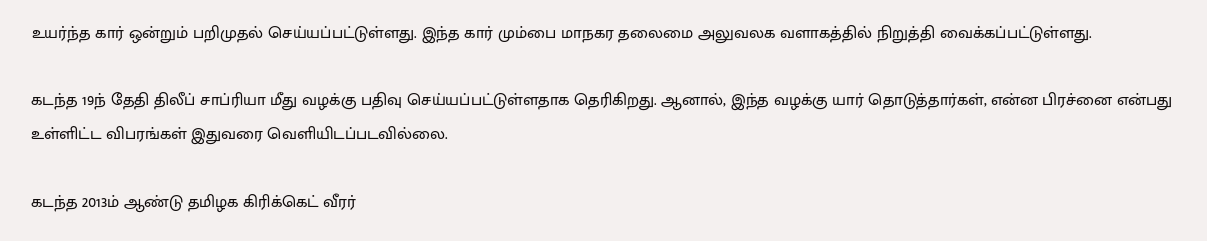உயர்ந்த கார் ஒன்றும் பறிமுதல் செய்யப்பட்டுள்ளது. இந்த கார் மும்பை மாநகர தலைமை அலுவலக வளாகத்தில் நிறுத்தி வைக்கப்பட்டுள்ளது.

கடந்த 19ந் தேதி திலீப் சாப்ரியா மீது வழக்கு பதிவு செய்யப்பட்டுள்ளதாக தெரிகிறது. ஆனால், இந்த வழக்கு யார் தொடுத்தார்கள், என்ன பிரச்னை என்பது உள்ளிட்ட விபரங்கள் இதுவரை வெளியிடப்படவில்லை.

கடந்த 2013ம் ஆண்டு தமிழக கிரிக்கெட் வீரர்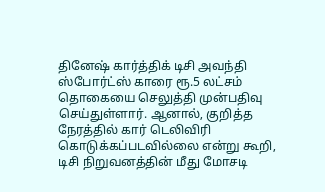தினேஷ் கார்த்திக் டிசி அவந்தி ஸ்போர்ட்ஸ் காரை ரூ.5 லட்சம் தொகையை செலுத்தி முன்பதிவு செய்துள்ளார். ஆனால், குறித்த நேரத்தில் கார் டெலிவிரி கொடுக்கப்படவில்லை என்று கூறி, டிசி நிறுவனத்தின் மீது மோசடி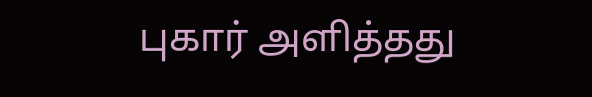புகார் அளித்தது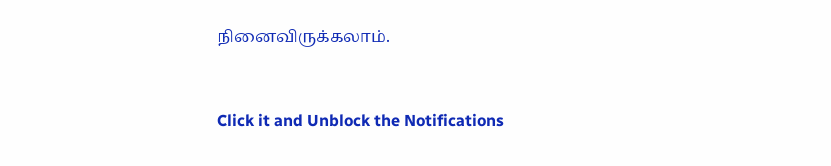நினைவிருக்கலாம்.


Click it and Unblock the Notifications